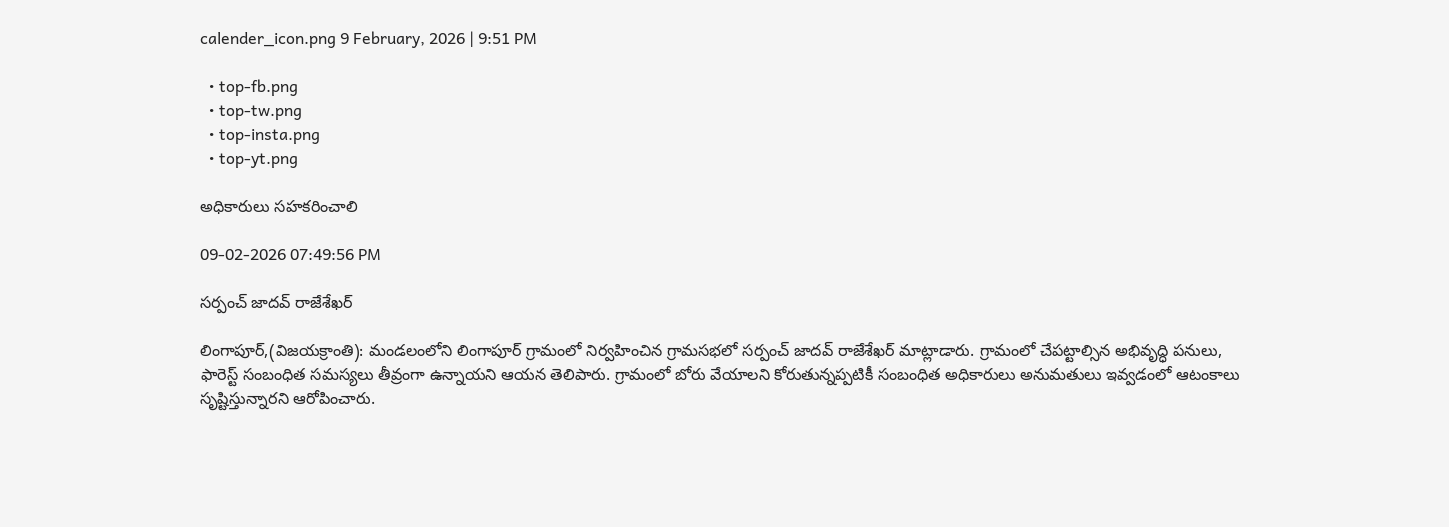calender_icon.png 9 February, 2026 | 9:51 PM

  • top-fb.png
  • top-tw.png
  • top-insta.png
  • top-yt.png

అధికారులు సహకరించాలి

09-02-2026 07:49:56 PM

సర్పంచ్ జాదవ్ రాజేశేఖర్

లింగాపూర్,(విజయక్రాంతి): మండలంలోని లింగాపూర్ గ్రామంలో నిర్వహించిన గ్రామసభలో సర్పంచ్ జాదవ్ రాజేశేఖర్ మాట్లాడారు. గ్రామంలో చేపట్టాల్సిన అభివృద్ధి పనులు, ఫారెస్ట్ సంబంధిత సమస్యలు తీవ్రంగా ఉన్నాయని ఆయన తెలిపారు. గ్రామంలో బోరు వేయాలని కోరుతున్నప్పటికీ సంబంధిత అధికారులు అనుమతులు ఇవ్వడంలో ఆటంకాలు సృష్టిస్తున్నారని ఆరోపించారు.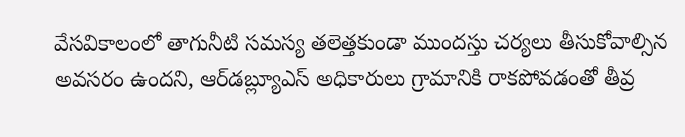వేసవికాలంలో తాగునీటి సమస్య తలెత్తకుండా ముందస్తు చర్యలు తీసుకోవాల్సిన అవసరం ఉందని, ఆర్‌డబ్ల్యూఎస్ అధికారులు గ్రామానికి రాకపోవడంతో తీవ్ర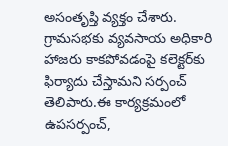అసంతృప్తి వ్యక్తం చేశారు.  గ్రామసభకు వ్యవసాయ అధికారి హాజరు కాకపోవడంపై కలెక్టర్‌కు ఫిర్యాదు చేస్తామని సర్పంచ్ తెలిపారు.ఈ కార్యక్రమంలో ఉపసర్పంచ్,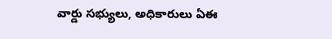వార్డు సభ్యులు, అధికారులు ఏఈ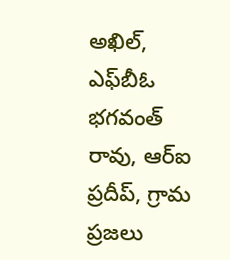అఖిల్, ఎఫ్‌బీఓ భగవంత్ రావు, ఆర్‌ఐ ప్రదీప్‌, గ్రామ ప్రజలు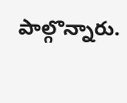పాల్గొన్నారు.